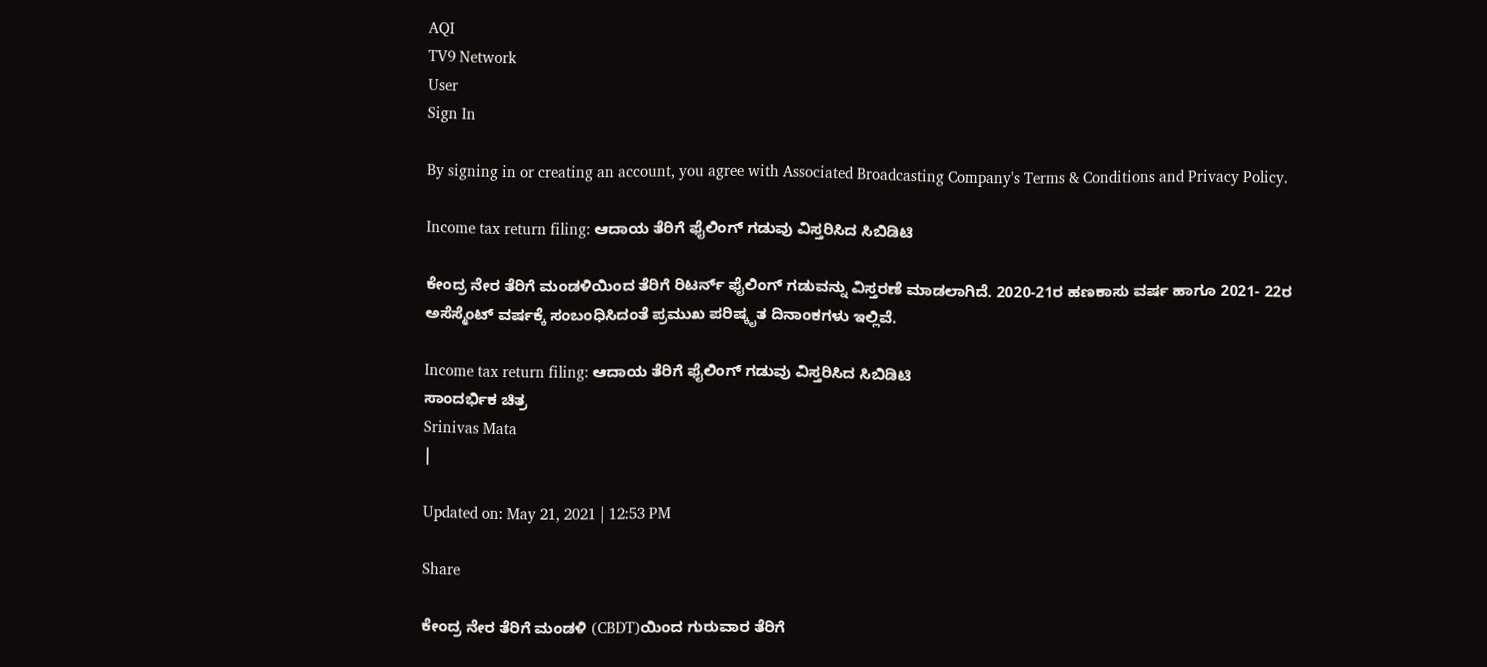AQI
TV9 Network
User
Sign In

By signing in or creating an account, you agree with Associated Broadcasting Company's Terms & Conditions and Privacy Policy.

Income tax return filing: ಆದಾಯ ತೆರಿಗೆ ಫೈಲಿಂಗ್ ಗಡುವು ವಿಸ್ತರಿಸಿದ ಸಿಬಿಡಿಟಿ

ಕೇಂದ್ರ ನೇರ ತೆರಿಗೆ ಮಂಡಳಿಯಿಂದ ತೆರಿಗೆ ರಿಟರ್ನ್ ಫೈಲಿಂಗ್ ಗಡುವನ್ನು ವಿಸ್ತರಣೆ ಮಾಡಲಾಗಿದೆ. 2020-21ರ ಹಣಕಾಸು ವರ್ಷ ಹಾಗೂ 2021- 22ರ ಅಸೆಸ್ಮೆಂಟ್ ವರ್ಷಕ್ಕೆ ಸಂಬಂಧಿಸಿದಂತೆ ಪ್ರಮುಖ ಪರಿಷ್ಕೃತ ದಿನಾಂಕಗಳು ಇಲ್ಲಿವೆ.

Income tax return filing: ಆದಾಯ ತೆರಿಗೆ ಫೈಲಿಂಗ್ ಗಡುವು ವಿಸ್ತರಿಸಿದ ಸಿಬಿಡಿಟಿ
ಸಾಂದರ್ಭಿಕ ಚಿತ್ರ
Srinivas Mata
|

Updated on: May 21, 2021 | 12:53 PM

Share

ಕೇಂದ್ರ ನೇರ ತೆರಿಗೆ ಮಂಡಳಿ (CBDT)ಯಿಂದ ಗುರುವಾರ ತೆರಿಗೆ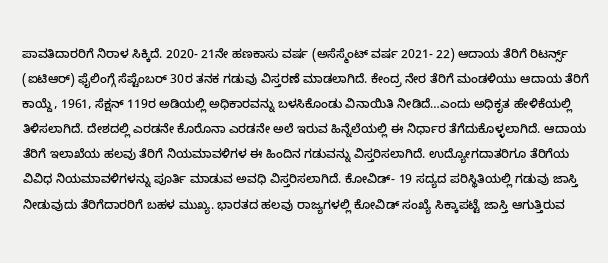ಪಾವತಿದಾರರಿಗೆ ನಿರಾಳ ಸಿಕ್ಕಿದೆ. 2020- 21ನೇ ಹಣಕಾಸು ವರ್ಷ (ಅಸೆಸ್ಮೆಂಟ್ ವರ್ಷ 2021- 22) ಆದಾಯ ತೆರಿಗೆ ರಿಟರ್ನ್ಸ್ (ಐಟಿಆರ್) ಫೈಲಿಂಗ್ಗೆ ಸೆಪ್ಟೆಂಬರ್ 30ರ ತನಕ ಗಡುವು ವಿಸ್ತರಣೆ ಮಾಡಲಾಗಿದೆ. ಕೇಂದ್ರ ನೇರ ತೆರಿಗೆ ಮಂಡಳಿಯು ಆದಾಯ ತೆರಿಗೆ ಕಾಯ್ದೆ, 1961, ಸೆಕ್ಷನ್ 119ರ ಅಡಿಯಲ್ಲಿ ಅಧಿಕಾರವನ್ನು ಬಳಸಿಕೊಂಡು ವಿನಾಯಿತಿ ನೀಡಿದೆ…ಎಂದು ಅಧಿಕೃತ ಹೇಳಿಕೆಯಲ್ಲಿ ತಿಳಿಸಲಾಗಿದೆ. ದೇಶದಲ್ಲಿ ಎರಡನೇ ಕೊರೊನಾ ಎರಡನೇ ಅಲೆ ಇರುವ ಹಿನ್ನೆಲೆಯಲ್ಲಿ ಈ ನಿರ್ಧಾರ ತೆಗೆದುಕೊಳ್ಳಲಾಗಿದೆ. ಆದಾಯ ತೆರಿಗೆ ಇಲಾಖೆಯ ಹಲವು ತೆರಿಗೆ ನಿಯಮಾವಳಿಗಳ ಈ ಹಿಂದಿನ ಗಡುವನ್ನು ವಿಸ್ತರಿಸಲಾಗಿದೆ. ಉದ್ಯೋಗದಾತರಿಗೂ ತೆರಿಗೆಯ ವಿವಿಧ ನಿಯಮಾವಳಿಗಳನ್ನು ಪೂರ್ತಿ ಮಾಡುವ ಅವಧಿ ವಿಸ್ತರಿಸಲಾಗಿದೆ. ಕೋವಿಡ್- 19 ಸದ್ಯದ ಪರಿಸ್ಥಿತಿಯಲ್ಲಿ ಗಡುವು ಜಾಸ್ತಿ ನೀಡುವುದು ತೆರಿಗೆದಾರರಿಗೆ ಬಹಳ ಮುಖ್ಯ. ಭಾರತದ ಹಲವು ರಾಜ್ಯಗಳಲ್ಲಿ ಕೋವಿಡ್ ಸಂಖ್ಯೆ ಸಿಕ್ಕಾಪಟ್ಟೆ ಜಾಸ್ತಿ ಆಗುತ್ತಿರುವ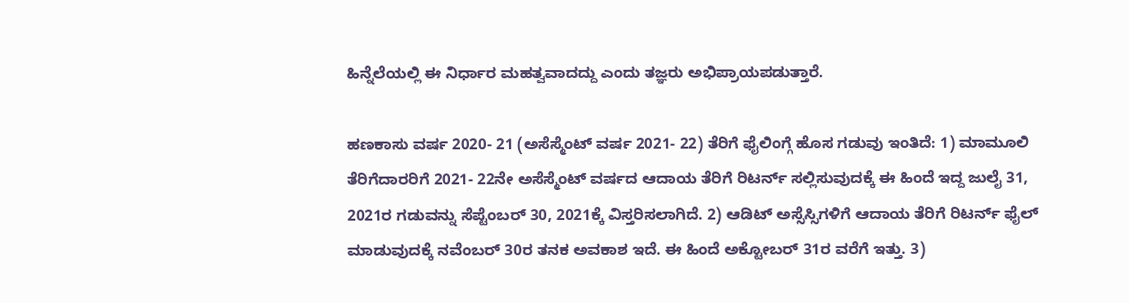ಹಿನ್ನೆಲೆಯಲ್ಲಿ ಈ ನಿರ್ಧಾರ ಮಹತ್ವವಾದದ್ದು ಎಂದು ತಜ್ಞರು ಅಭಿಪ್ರಾಯಪಡುತ್ತಾರೆ.

ಹಣಕಾಸು ವರ್ಷ 2020- 21 (ಅಸೆಸ್ಮೆಂಟ್ ವರ್ಷ 2021- 22) ತೆರಿಗೆ ಫೈಲಿಂಗ್ಗೆ ಹೊಸ ಗಡುವು ಇಂತಿದೆ: 1) ಮಾಮೂಲಿ ತೆರಿಗೆದಾರರಿಗೆ 2021- 22ನೇ ಅಸೆಸ್ಮೆಂಟ್ ವರ್ಷದ ಆದಾಯ ತೆರಿಗೆ ರಿಟರ್ನ್ ಸಲ್ಲಿಸುವುದಕ್ಕೆ ಈ ಹಿಂದೆ ಇದ್ದ ಜುಲೈ 31, 2021ರ ಗಡುವನ್ನು ಸೆಪ್ಟೆಂಬರ್ 30, 2021ಕ್ಕೆ ವಿಸ್ತರಿಸಲಾಗಿದೆ. 2) ಆಡಿಟ್ ಅಸ್ಸೆಸ್ಸಿಗಳಿಗೆ ಆದಾಯ ತೆರಿಗೆ ರಿಟರ್ನ್ ಫೈಲ್ ಮಾಡುವುದಕ್ಕೆ ನವೆಂಬರ್ 30ರ ತನಕ ಅವಕಾಶ ಇದೆ. ಈ ಹಿಂದೆ ಅಕ್ಟೋಬರ್ 31ರ ವರೆಗೆ ಇತ್ತು. 3)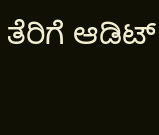ತೆರಿಗೆ ಆಡಿಟ್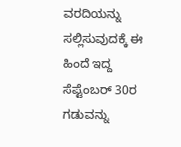ವರದಿಯನ್ನು ಸಲ್ಲಿಸುವುದಕ್ಕೆ ಈ ಹಿಂದೆ ಇದ್ದ ಸೆಪ್ಟೆಂಬರ್ 30ರ ಗಡುವನ್ನು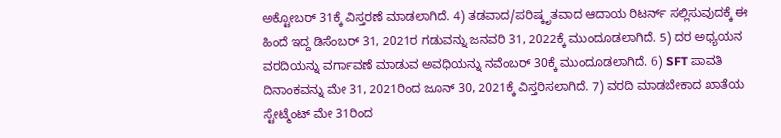ಅಕ್ಟೋಬರ್ 31ಕ್ಕೆ ವಿಸ್ತರಣೆ ಮಾಡಲಾಗಿದೆ. 4) ತಡವಾದ/ಪರಿಷ್ಕೃತವಾದ ಆದಾಯ ರಿಟರ್ನ್ ಸಲ್ಲಿಸುವುದಕ್ಕೆ ಈ ಹಿಂದೆ ಇದ್ದ ಡಿಸೆಂಬರ್ 31, 2021ರ ಗಡುವನ್ನು ಜನವರಿ 31, 2022ಕ್ಕೆ ಮುಂದೂಡಲಾಗಿದೆ. 5) ದರ ಅಧ್ಯಯನ ವರದಿಯನ್ನು ವರ್ಗಾವಣೆ ಮಾಡುವ ಅವಧಿಯನ್ನು ನವೆಂಬರ್ 30ಕ್ಕೆ ಮುಂದೂಡಲಾಗಿದೆ. 6) SFT ಪಾವತಿ ದಿನಾಂಕವನ್ನು ಮೇ 31, 2021ರಿಂದ ಜೂನ್ 30, 2021ಕ್ಕೆ ವಿಸ್ತರಿಸಲಾಗಿದೆ. 7) ವರದಿ ಮಾಡಬೇಕಾದ ಖಾತೆಯ ಸ್ಟೇಟ್ಮೆಂಟ್ ಮೇ 31ರಿಂದ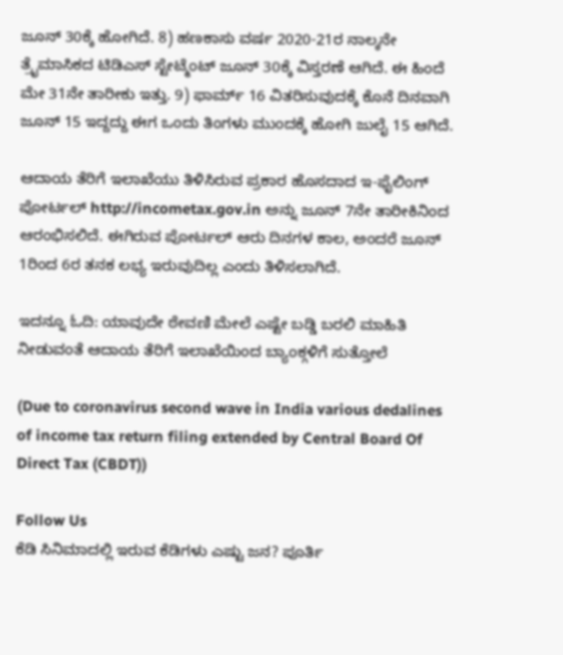ಜೂನ್ 30ಕ್ಕೆ ಹೋಗಿದೆ. 8) ಹಣಕಾಸು ವರ್ಷ 2020-21ರ ನಾಲ್ಕನೇ ತ್ರೈಮಾಸಿಕದ ಟಿಡಿಎಸ್ ಸ್ಟೇಟ್ಮೆಂಟ್ ಜೂನ್ 30ಕ್ಕೆ ವಿಸ್ತರಣೆ ಆಗಿದೆ. ಈ ಹಿಂದೆ ಮೇ 31ನೇ ತಾರೀಕು ಇತ್ತು. 9) ಫಾರ್ಮ್ 16 ವಿತರಿಸುವುದಕ್ಕೆ ಕೊನೆ ದಿನವಾಗಿ ಜೂನ್ 15 ಇದ್ದದ್ದು ಈಗ ಒಂದು ತಿಂಗಳು ಮುಂದಕ್ಕೆ ಹೋಗಿ ಜುಲೈ 15 ಆಗಿದೆ.

ಆದಾಯ ತೆರಿಗೆ ಇಲಾಖೆಯು ತಿಳಿಸಿರುವ ಪ್ರಕಾರ ಹೊಸದಾದ ಇ-ಫೈಲಿಂಗ್ ಪೋರ್ಟಲ್ http://incometax.gov.in ಅನ್ನು ಜೂನ್ 7ನೇ ತಾರೀಕಿನಿಂದ ಆರಂಭಿಸಲಿದೆ. ಈಗಿರುವ ಪೋರ್ಟಲ್ ಆರು ದಿನಗಳ ಕಾಲ, ಅಂದರೆ ಜೂನ್ 1ರಿಂದ 6ರ ತನಕ ಲಭ್ಯ ಇರುವುದಿಲ್ಲ ಎಂದು ತಿಳಿಸಲಾಗಿದೆ.

ಇದನ್ನೂ ಓದಿ: ಯಾವುದೇ ಠೇವಣಿ ಮೇಲೆ ಎಷ್ಟೇ ಬಡ್ಡಿ ಬರಲಿ ಮಾಹಿತಿ ನೀಡುವಂತೆ ಆದಾಯ ತೆರಿಗೆ ಇಲಾಖೆಯಿಂದ ಬ್ಯಾಂಕ್ಗಳಿಗೆ ಸುತ್ತೋಲೆ

(Due to coronavirus second wave in India various dedalines of income tax return filing extended by Central Board Of Direct Tax (CBDT))

Follow Us
ಕೆಡಿ ಸಿನಿಮಾದಲ್ಲಿ ಇರುವ ಕೆಡಿಗಳು ಎಷ್ಟು ಜನ? ಪೂರ್ತಿ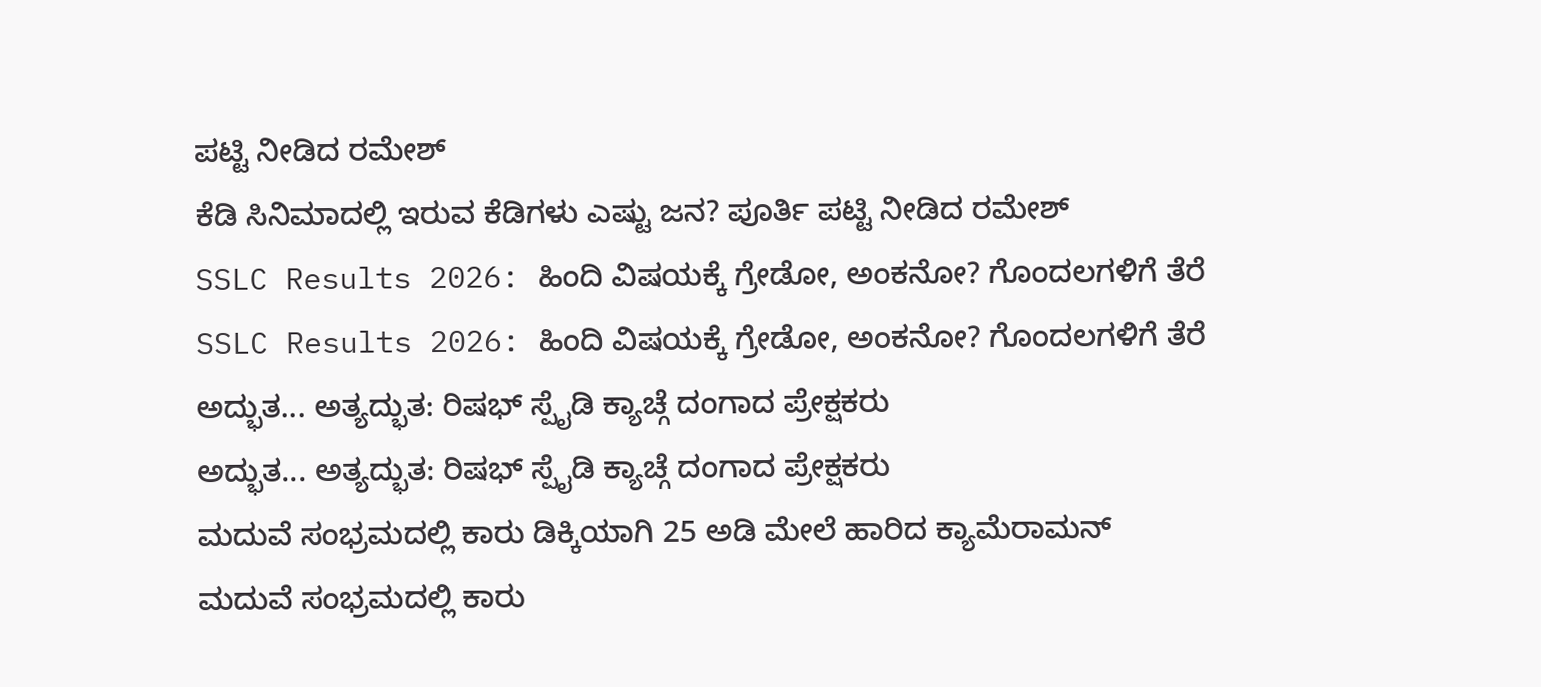ಪಟ್ಟಿ ನೀಡಿದ ರಮೇಶ್
ಕೆಡಿ ಸಿನಿಮಾದಲ್ಲಿ ಇರುವ ಕೆಡಿಗಳು ಎಷ್ಟು ಜನ? ಪೂರ್ತಿ ಪಟ್ಟಿ ನೀಡಿದ ರಮೇಶ್
SSLC Results 2026: ಹಿಂದಿ ವಿಷಯಕ್ಕೆ ಗ್ರೇಡೋ, ಅಂಕನೋ? ಗೊಂದಲಗಳಿಗೆ ತೆರೆ
SSLC Results 2026: ಹಿಂದಿ ವಿಷಯಕ್ಕೆ ಗ್ರೇಡೋ, ಅಂಕನೋ? ಗೊಂದಲಗಳಿಗೆ ತೆರೆ
ಅದ್ಭುತ... ಅತ್ಯದ್ಭುತ: ರಿಷಭ್ ಸ್ಪೈಡಿ ಕ್ಯಾಚ್ಗೆ ದಂಗಾದ ಪ್ರೇಕ್ಷಕರು
ಅದ್ಭುತ... ಅತ್ಯದ್ಭುತ: ರಿಷಭ್ ಸ್ಪೈಡಿ ಕ್ಯಾಚ್ಗೆ ದಂಗಾದ ಪ್ರೇಕ್ಷಕರು
ಮದುವೆ ಸಂಭ್ರಮದಲ್ಲಿ ಕಾರು ಡಿಕ್ಕಿಯಾಗಿ 25 ಅಡಿ ಮೇಲೆ ಹಾರಿದ ಕ್ಯಾಮೆರಾಮನ್
ಮದುವೆ ಸಂಭ್ರಮದಲ್ಲಿ ಕಾರು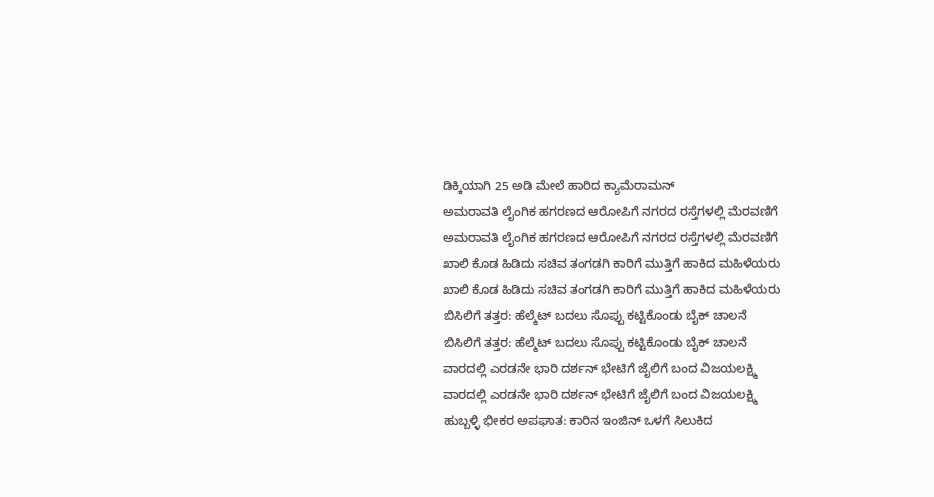ಡಿಕ್ಕಿಯಾಗಿ 25 ಅಡಿ ಮೇಲೆ ಹಾರಿದ ಕ್ಯಾಮೆರಾಮನ್
ಅಮರಾವತಿ ಲೈಂಗಿಕ ಹಗರಣದ ಆರೋಪಿಗೆ ನಗರದ ರಸ್ತೆಗಳಲ್ಲಿ ಮೆರವಣಿಗೆ
ಅಮರಾವತಿ ಲೈಂಗಿಕ ಹಗರಣದ ಆರೋಪಿಗೆ ನಗರದ ರಸ್ತೆಗಳಲ್ಲಿ ಮೆರವಣಿಗೆ
ಖಾಲಿ ಕೊಡ ಹಿಡಿದು ಸಚಿವ ತಂಗಡಗಿ ಕಾರಿಗೆ ಮುತ್ತಿಗೆ ಹಾಕಿದ ಮಹಿಳೆಯರು
ಖಾಲಿ ಕೊಡ ಹಿಡಿದು ಸಚಿವ ತಂಗಡಗಿ ಕಾರಿಗೆ ಮುತ್ತಿಗೆ ಹಾಕಿದ ಮಹಿಳೆಯರು
ಬಿಸಿಲಿಗೆ ತತ್ತರ: ಹೆಲ್ಮೆಟ್ ಬದಲು ಸೊಪ್ಪು ಕಟ್ಟಿಕೊಂಡು ಬೈಕ್ ಚಾಲನೆ
ಬಿಸಿಲಿಗೆ ತತ್ತರ: ಹೆಲ್ಮೆಟ್ ಬದಲು ಸೊಪ್ಪು ಕಟ್ಟಿಕೊಂಡು ಬೈಕ್ ಚಾಲನೆ
ವಾರದಲ್ಲಿ ಎರಡನೇ ಭಾರಿ ದರ್ಶನ್ ಭೇಟಿಗೆ ಜೈಲಿಗೆ ಬಂದ ವಿಜಯಲಕ್ಷ್ಮಿ
ವಾರದಲ್ಲಿ ಎರಡನೇ ಭಾರಿ ದರ್ಶನ್ ಭೇಟಿಗೆ ಜೈಲಿಗೆ ಬಂದ ವಿಜಯಲಕ್ಷ್ಮಿ
ಹುಬ್ಬಳ್ಳಿ ಭೀಕರ ಅಪಘಾತ: ಕಾರಿನ ಇಂಜಿನ್ ಒಳಗೆ ಸಿಲುಕಿದ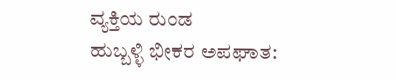ವ್ಯಕ್ತಿಯ ರುಂಡ
ಹುಬ್ಬಳ್ಳಿ ಭೀಕರ ಅಪಘಾತ: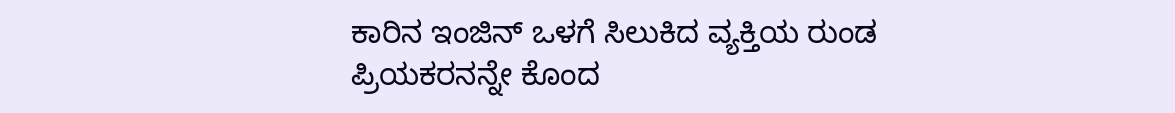ಕಾರಿನ ಇಂಜಿನ್ ಒಳಗೆ ಸಿಲುಕಿದ ವ್ಯಕ್ತಿಯ ರುಂಡ
ಪ್ರಿಯಕರನನ್ನೇ ಕೊಂದ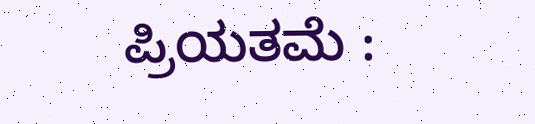ಪ್ರಿಯತಮೆ :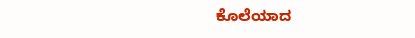ಕೊಲೆಯಾದ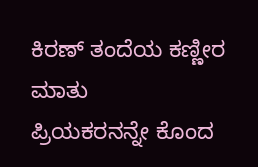ಕಿರಣ್ ತಂದೆಯ ಕಣ್ಣೀರ ಮಾತು
ಪ್ರಿಯಕರನನ್ನೇ ಕೊಂದ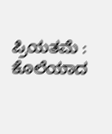ಪ್ರಿಯತಮೆ : ಕೊಲೆಯಾದ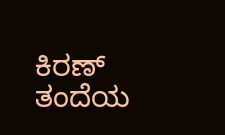ಕಿರಣ್ ತಂದೆಯ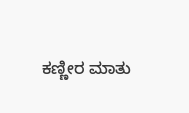ಕಣ್ಣೀರ ಮಾತು